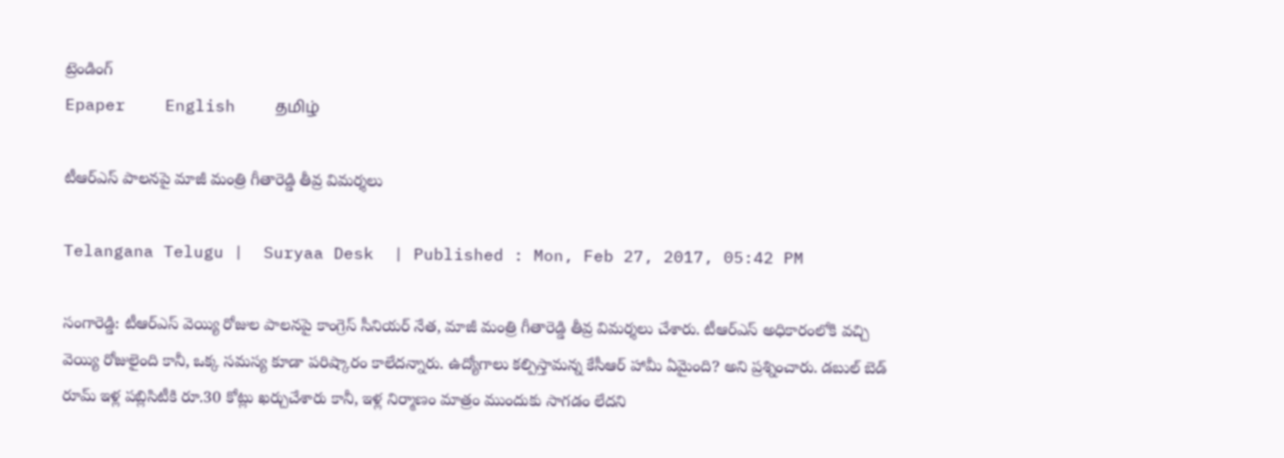ట్రెండింగ్
Epaper    English    தமிழ்

టీఆర్ఎస్ పాలనపై మాజీ మంత్రి గీతారెడ్డి తీవ్ర విమర్శలు

Telangana Telugu |  Suryaa Desk  | Published : Mon, Feb 27, 2017, 05:42 PM

సంగారెడ్డి: టీఆర్ఎస్ వెయ్యి రోజుల పాలనపై కాంగ్రెస్ సీనియర్ నేత, మాజీ మంత్రి గీతారెడ్డి తీవ్ర విమర్శలు చేశారు. టీఆర్ఎస్ అధికారంలోకి వచ్చి వెయ్యి రోజులైంది కానీ, ఒక్క సమస్య కూడా పరిష్కారం కాలేదన్నారు. ఉద్యోగాలు కల్పిస్తామన్న కేసీఆర్‌ హామీ ఏమైంది? అని ప్రశ్నించారు. డబుల్ బెడ్ రూమ్ ఇళ్ల పబ్లిసిటీకి రూ.30 కోట్లు ఖర్చుచేశారు కానీ, ఇళ్ల నిర్మాణం మాత్రం ముందుకు సాగడం లేదని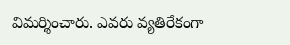విమర్శించారు. ఎవరు వ్యతిరేకంగా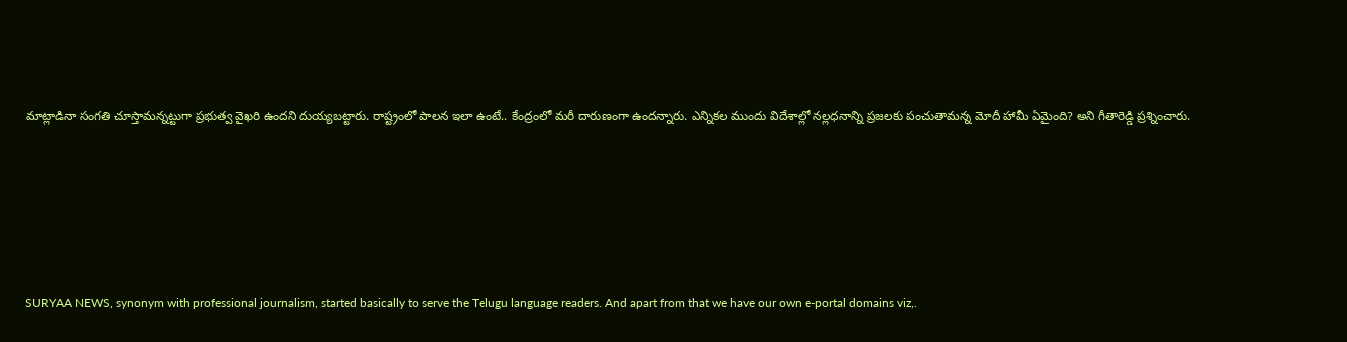మాట్లాడినా సంగతి చూస్తామన్నట్టుగా ప్రభుత్వ వైఖరి ఉందని దుయ్యబట్టారు. రాష్ట్రంలో పాలన ఇలా ఉంటే.. కేంద్రంలో మరీ దారుణంగా ఉందన్నారు. ఎన్నికల ముందు విదేశాల్లో నల్లధనాన్ని ప్రజలకు పంచుతామన్న మోదీ హామీ ఏమైంది? అని గీతారెడ్డి ప్రశ్నించారు.










SURYAA NEWS, synonym with professional journalism, started basically to serve the Telugu language readers. And apart from that we have our own e-portal domains viz,.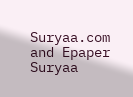Suryaa.com and Epaper Suryaa